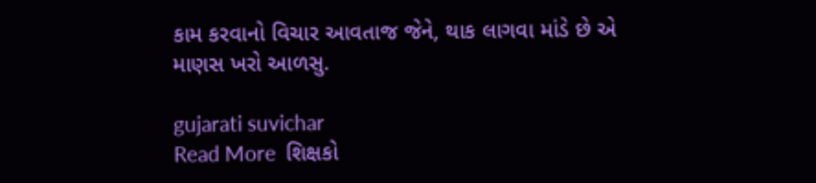કામ કરવાનો વિચાર આવતાજ જેને, થાક લાગવા માંડે છે એ માણસ ખરો આળસુ.

gujarati suvichar
Read More  શિક્ષકો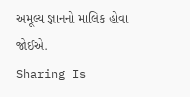અમૂલ્ય જ્ઞાનનો માલિક હોવા જોઈએ.
Sharing Is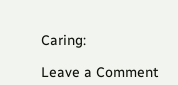Caring:

Leave a Comment